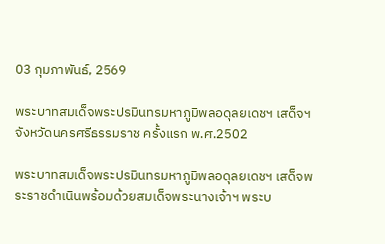03 กุมภาพันธ์, 2569

พระบาทสมเด็จพระปรมินทรมหาภูมิพลอดุลยเดชฯ เสด็จฯ จังหวัดนครศรีธรรมราช ครั้งแรก พ.ศ.2502

พระบาทสมเด็จพระปรมินทรมหาภูมิพลอดุลยเดชฯ เสด็จพระราชดำเนินพร้อมด้วยสมเด็จพระนางเจ้าฯ พระบ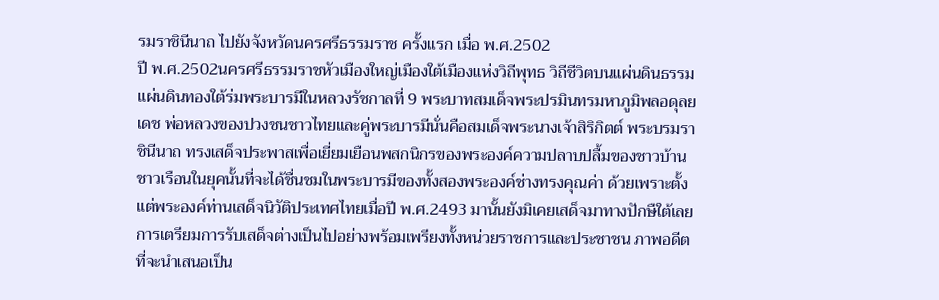รมราชินีนาถ ไปยังจังหวัดนครศรีธรรมราช ครั้งแรก เมื่อ พ.ศ.2502
ปี พ.ศ.2502นครศรีธรรมราชหัวเมืองใหญ่เมืองใต้เมืองแห่งวิถีพุทธ วิถีชีวิตบนแผ่นดินธรรมแผ่นดินทองใต้ร่มพระบารมีในหลวงรัชกาลที่ 9 พระบาทสมเด็จพระปรมินทรมหาภูมิพลอดุลยเดช พ่อหลวงของปวงชนชาวไทยและคู่พระบารมีนั่นคือสมเด็จพระนางเจ้าสิริกิตต์ พระบรมราชินีนาถ ทรงเสด็จประพาสเพื่อเยี่ยมเยือนพสกนิกรของพระองค์ความปลาบปลื้มของชาวบ้านชาวเรือนในยุคนั้นที่จะได้ชื่นชมในพระบารมีของทั้งสองพระองค์ช่างทรงคุณค่า ด้วยเพราะตั้งแต่พระองค์ท่านเสด็จนิวัติประเทศไทยเมื่อปี พ.ศ.2493 มานั้นยังมิเคยเสด็จมาทางปักษืใต้เลย การเตรียมการรับเสด็จต่างเป็นไปอย่างพร้อมเพรียงทั้งหน่วยราชการและประชาชน ภาพอดีตที่จะนำเสนอเป็น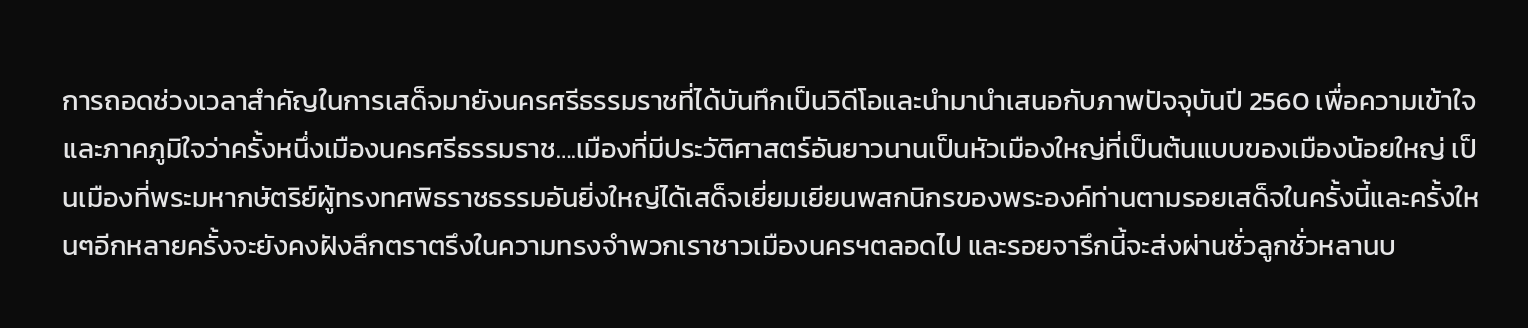การถอดช่วงเวลาสำคัญในการเสด็จมายังนครศรีธรรมราชที่ได้บันทึกเป็นวิดีโอและนำมานำเสนอกับภาพปัจจุบันปี 2560 เพื่อความเข้าใจและภาคภูมิใจว่าครั้งหนึ่งเมืองนครศรีธรรมราช….เมืองที่มีประวัติศาสตร์อันยาวนานเป็นหัวเมืองใหญ่ที่เป็นต้นแบบของเมืองน้อยใหญ่ เป็นเมืองที่พระมหากษัตริย์ผู้ทรงทศพิธราชธรรมอันยิ่งใหญ่ได้เสด็จเยี่ยมเยียนพสกนิกรของพระองค์ท่านตามรอยเสด็จในครั้งนี้และครั้งใหนๆอีกหลายครั้งจะยังคงฝังลึกตราตรึงในความทรงจำพวกเราชาวเมืองนครฯตลอดไป และรอยจารึกนี้จะส่งผ่านชั่วลูกชั่วหลานบ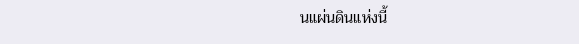นแผ่นดินแห่งนี้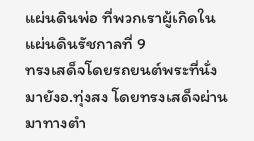แผ่นดินพ่อ ที่พวกเราผู้เกิดในแผ่นดินรัชกาลที่ 9
ทรงเสด็จโดยรถยนต์พระที่นั่งมายังอ.ทุ่งสง โดยทรงเสด็จผ่านมาทางตำ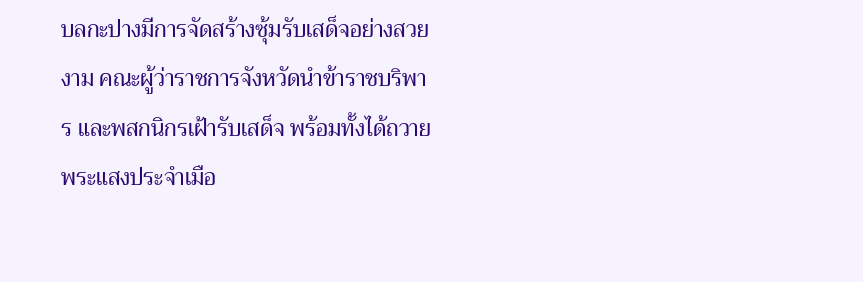บลกะปางมีการจัดสร้างซุ้มรับเสด็จอย่างสวยงาม คณะผู้ว่าราชการจังหวัดนำข้าราชบริพาร และพสกนิกรเฝ้ารับเสด็จ พร้อมทั้งได้ถวายพระแสงประจำเมือ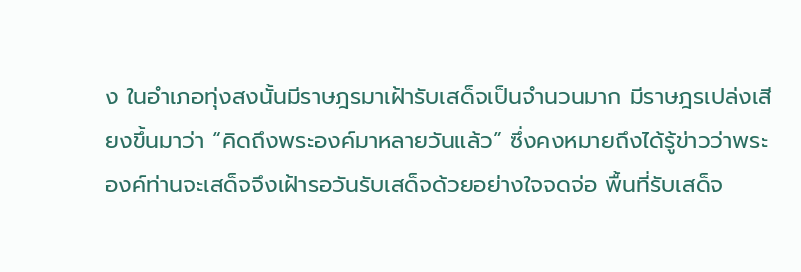ง ในอำเภอทุ่งสงนั้นมีราษฎรมาเฝ้ารับเสด็จเป็นจำนวนมาก มีราษฎรเปล่งเสียงขึ้นมาว่า “คิดถึงพระองค์มาหลายวันแล้ว” ซึ่งคงหมายถึงได้รู้ข่าวว่าพระองค์ท่านจะเสด็จจึงเฝ้ารอวันรับเสด็จด้วยอย่างใจจดจ่อ พื้นที่รับเสด็จ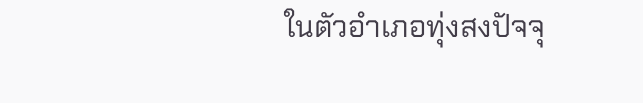ในตัวอำเภอทุ่งสงปัจจุ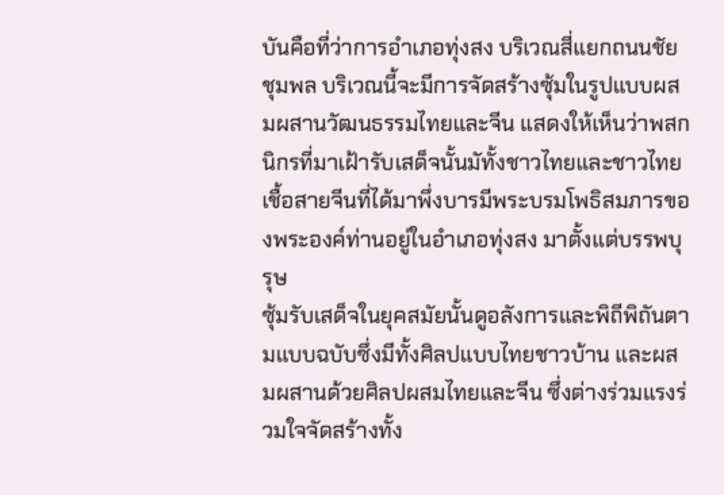บันคือที่ว่าการอำเภอทุ่งสง บริเวณสี่แยกถนนชัยชุมพล บริเวณนี้จะมีการจัดสร้างซุ้มในรูปแบบผสมผสานวัฒนธรรมไทยและจีน แสดงให้เห็นว่าพสกนิกรที่มาเฝ้ารับเสด็จนั้นมัทั้งชาวไทยและชาวไทยเชื้อสายจีนที่ได้มาพึ่งบารมีพระบรมโพธิสมภารของพระองค์ท่านอยู่ในอำเภอทุ่งสง มาตั้งแต่บรรพบุรุษ
ซุ้มรับเสด็จในยุคสมัยนั้นดูอลังการและพิถีพิถันตามแบบฉบับซึ่งมีทั้งศิลปแบบไทยชาวบ้าน และผสมผสานด้วยศิลปผสมไทยและจีน ซึ่งต่างร่วมแรงร่วมใจจัดสร้างทั้ง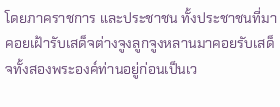โดยภาคราชการ และประชาชน ทั้งประชาชนที่มาคอยเฝ้ารับเสด็จต่างจูงลูกจูงหลานมาคอยรับเสด็จทั้งสองพระองค์ท่านอยู่ก่อนเป็นเว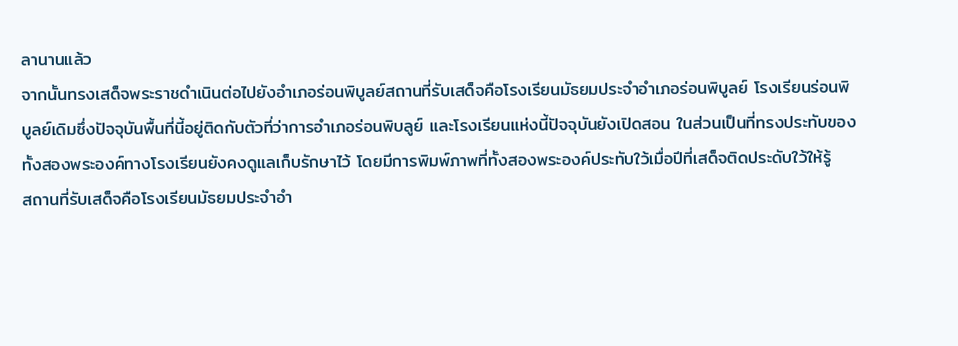ลานานแล้ว
จากนั้นทรงเสด็จพระราชดำเนินต่อไปยังอำเภอร่อนพิบูลย์สถานที่รับเสด็จคือโรงเรียนมัธยมประจำอำเภอร่อนพิบูลย์ โรงเรียนร่อนพิบูลย์เดิมซึ่งปัจจุบันพื้นที่นี้อยู่ติดกับตัวที่ว่าการอำเภอร่อนพิบลูย์ และโรงเรียนแห่งนี้ปัจจุบันยังเปิดสอน ในส่วนเป็นที่ทรงประทับของทั้งสองพระองค์ทางโรงเรียนยังคงดูแลเก็บรักษาไว้ โดยมีการพิมพ์ภาพที่ทั้งสองพระองค์ประทับใว้เมื่อปีที่เสด็จติดประดับใว้ให้รู้
สถานที่รับเสด็จคือโรงเรียนมัธยมประจำอำ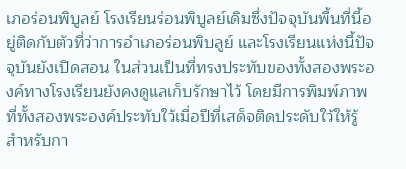เภอร่อนพิบูลย์ โรงเรียนร่อนพิบูลย์เดิมซึ่งปัจจุบันพื้นที่นี้อยู่ติดกับตัวที่ว่าการอำเภอร่อนพิบลูย์ และโรงเรียนแห่งนี้ปัจจุบันยังเปิดสอน ในส่วนเป็นที่ทรงประทับของทั้งสองพระองค์ทางโรงเรียนยังคงดูแลเก็บรักษาไว้ โดยมีการพิมพ์ภาพที่ทั้งสองพระองค์ประทับใว้เมื่อปีที่เสด็จติดประดับใว้ให้รู้ สำหรับกา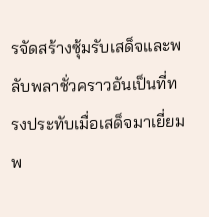รจัดสร้างซุ้มรับเสด็จและพลับพลาชั่วคราวอันเป็นที่ทรงประทับเมื่อเสด็จมาเยี่ยมพ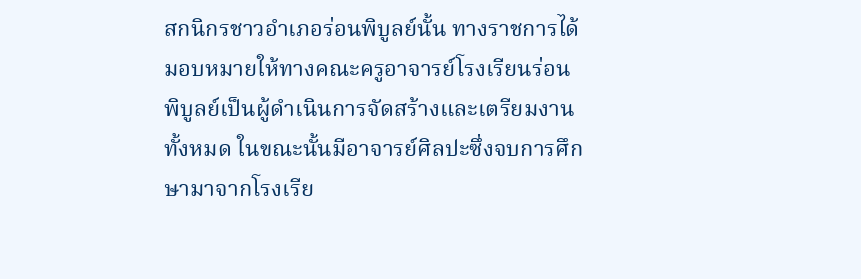สกนิกรชาวอำเภอร่อนพิบูลย์นั้น ทางราชการได้มอบหมายให้ทางคณะครูอาจารย์โรงเรียนร่อนพิบูลย์เป็นผู้ดำเนินการจัดสร้างและเตรียมงานทั้งหมด ในขณะนั้นมีอาจารย์ศิลปะซึ่งจบการศึกษามาจากโรงเรีย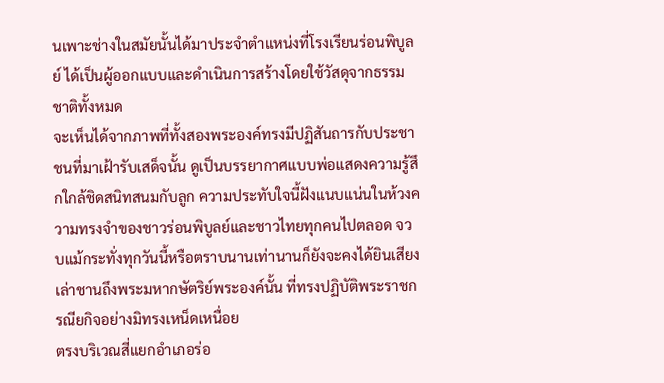นเพาะช่างในสมัยนั้นได้มาประจำตำแหน่งที่โรงเรียนร่อนพิบูลย์ ได้เป็นผู้ออกแบบและดำเนินการสร้างโดยใช้วัสดุจากธรรมชาติทั้งหมด
จะเห็นได้จากภาพที่ทั้งสองพระองค์ทรงมีปฏิสันถารกับประชาชนที่มาเฝ้ารับเสด็จนั้น ดูเป็นบรรยากาศแบบพ่อแสดงความรู้สึกใกล้ชิดสนิทสนมกับลูก ความประทับใจนี้ฝังแนบแน่นในห้วงความทรงจำของชาวร่อนพิบูลย์และชาวไทยทุกคนไปตลอด จวบแม้กระทั่งทุกวันนี้หรือตราบนานเท่านานก็ยังจะคงได้ยินเสียงเล่าชานถึงพระมหากษัตริย์พระองค์นั้น ที่ทรงปฏิบัติพระราชกรณียกิจอย่างมิทรงเหน็ดเหนื่อย
ตรงบริเวณสี่แยกอำเภอร่อ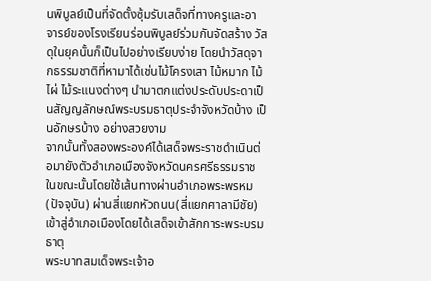นพิบูลย์เป็นที่จัดตั้งซุ้มรับเสด็จที่ทางครูและอาจารย์ของโรงเรียนร่อนพิบูลย์ร่วมกันจัดสร้าง วัสดุในยุคนั้นก็เป็นไปอย่างเรียบง่าย โดยนำวัสดุจากธรรมชาติที่หามาได้เช่นไม้โครงเสา ไม้หมาก ไม้ไผ่ ไม้ระแนงต่างๆ นำมาตกแต่งประดับประดาเป็นสัญญลักษณ์พระบรมธาตุประจำจังหวัดบ้าง เป็นอักษรบ้าง อย่างสวยงาม
จากนั้นทั้งสองพระองค์ได้เสด็จพระราชดำเนินต่อมายังตัวอำเภอเมืองจังหวัดนครศรีธรรมราช ในขณะนั้นโดยใช้เส้นทางผ่านอำเภอพระพรหม (ปัจจุบัน) ผ่านสี่แยกหัวถนน(สี่แยกศาลามีชัย) เข้าสู่อำเภอเมืองโดยได้เสด็จเข้าสักการะพระบรมธาตุ
พระบาทสมเด็จพระเจ้าอ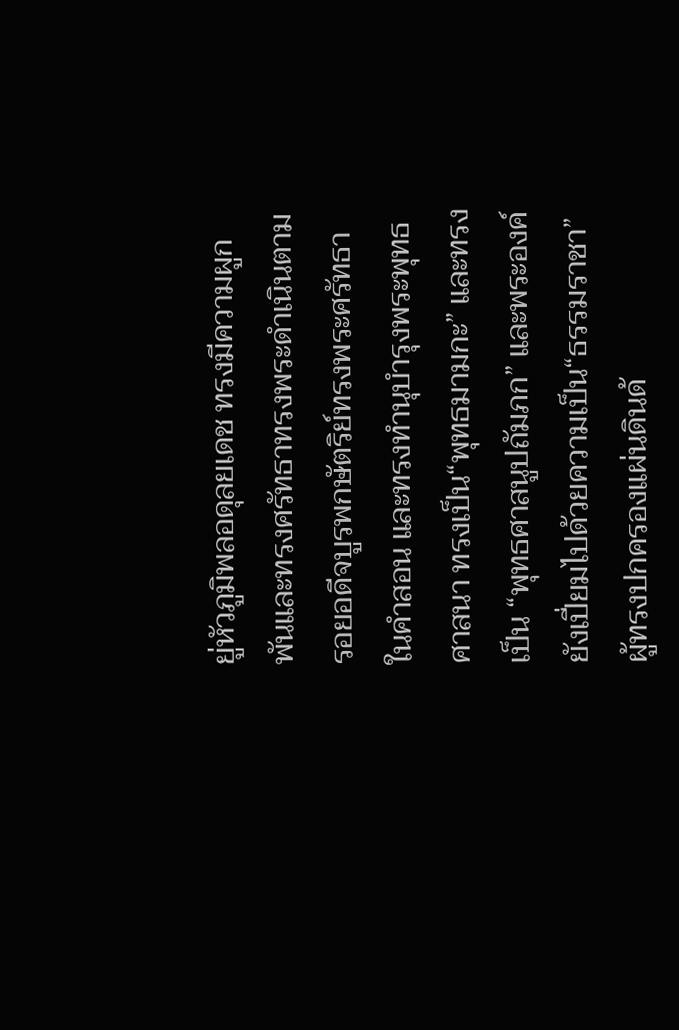ยู่หัวภูมิพลอดุลยเดช ทรงมีความผูกพันและทรงศรัทธาทรงพระดำเนินตามรอยอดีจบูรพกษัตริย์ทรงพระศรัทธาในคำสอน และทรงทำนุบำรุงพระพุทธศาสนา ทรงเป็น“พุทธมามกะ” และทรงเป็น “พุทธศาสนูปถัมภก” และพระองค์ยังเปี่ยมไปด้วยความเป็น“ธรรมราชา” ผู้ทรงปกครองแผ่นดินด้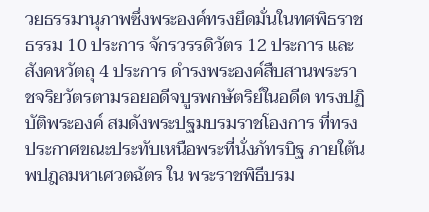วยธรรมานุภาพซึ่งพระองค์ทรงยึดมั่นในทศพิธราชธรรม 10 ประการ จักรวรรดิวัตร 12 ประการ และสังคหวัตถุ 4 ประการ ดำรงพระองค์สืบสานพระราชจริยวัตรตามรอยอดีจบูรพกษัตริย์ในอดีต ทรงปฏิบัติพระองค์ สมดังพระปฐมบรมราชโองการ ที่ทรงประกาศขณะประทับเหนือพระที่นั่งภัทรบิฐ ภายใต้นพปฎลมหาเศวตฉัตร ใน พระราชพิธีบรม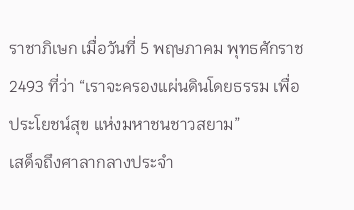ราชาภิเษก เมื่อวันที่ 5 พฤษภาคม พุทธศักราช 2493 ที่ว่า “เราจะครองแผ่นดินโดยธรรม เพื่อประโยชน์สุข แห่งมหาชนชาวสยาม”
เสด็จถึงศาลากลางประจำ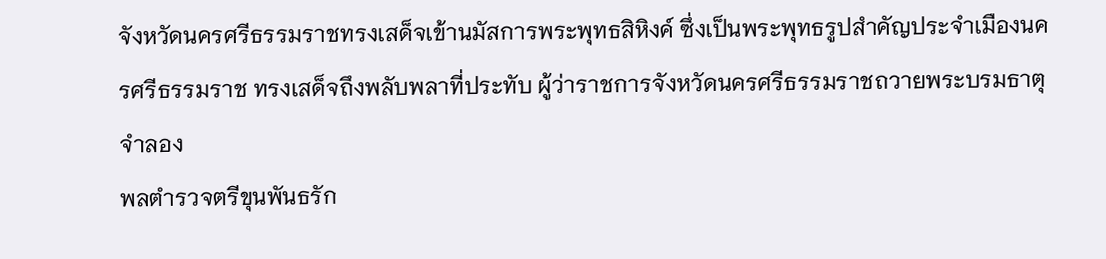จังหวัดนครศรีธรรมราชทรงเสด็จเข้านมัสการพระพุทธสิหิงค์ ซึ่งเป็นพระพุทธรูปสำคัญประจำเมืองนครศรีธรรมราช ทรงเสด็จถึงพลับพลาที่ประทับ ผู้ว่าราชการจังหวัดนครศรีธรรมราชถวายพระบรมธาตุจำลอง
พลตำรวจตรีขุนพันธรัก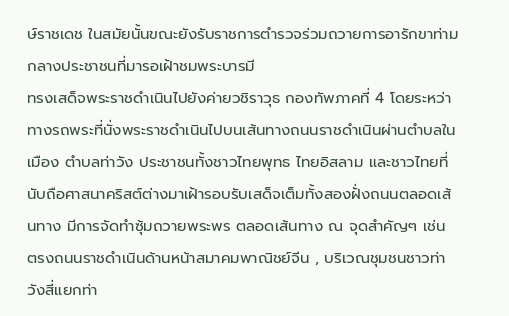ษ์ราชเดช ในสมัยนั้นขณะยังรับราชการตำรวจร่วมถวายการอารักขาท่ามกลางประชาชนที่มารอเฝ้าชมพระบารมี
ทรงเสด็จพระราชดำเนินไปยังค่ายวชิราวุธ กองทัพภาคที่ 4 โดยระหว่าทางรถพระที่นั่งพระราชดำเนินไปบนเส้นทางถนนราชดำเนินผ่านตำบลในเมือง ตำบลท่าวัง ประชาชนทั้งชาวไทยพุทธ ไทยอิสลาม และชาวไทยที่นับถือศาสนาคริสต์ต่างมาเฝ้ารอบรับเสด็จเต็มทั้งสองฝั่งถนนตลอดเส้นทาง มีการจัดทำซุ้มถวายพระพร ตลอดเส้นทาง ณ จุดสำคัญๆ เช่น ตรงถนนราชดำเนินด้านหน้าสมาคมพาณิชย์จีน , บริเวณชุมชนชาวท่าวังสี่แยกท่า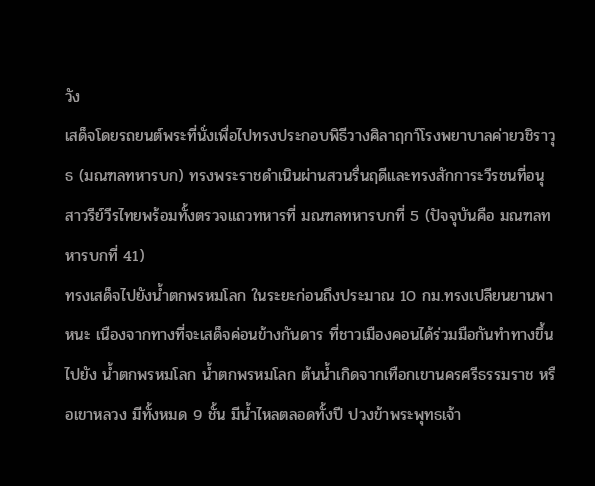วัง
เสด็จโดยรถยนต์พระที่นั่งเพื่อไปทรงประกอบพิธีวางศิลาฤกา์โรงพยาบาลค่ายวชิราวุธ (มณฑลทหารบก) ทรงพระราชดำเนินผ่านสวนรื่นฤดีและทรงสักการะวีรชนที่อนุสาวรีย์วีรไทยพร้อมทั้งตรวจแถวทหารที่ มณฑลทหารบกที่ 5 (ปัจจุบันคือ มณฑลทหารบกที่ 41)
ทรงเสด็จไปยังน้ำตกพรหมโลก ในระยะก่อนถึงประมาณ 10 กม.ทรงเปลียนยานพาหนะ เนืองจากทางที่จะเสด็จค่อนข้างกันดาร ที่ชาวเมืองคอนได้ร่วมมือกันทำทางขึ้นไปยัง น้ำตกพรหมโลก น้ำตกพรหมโลก ต้นน้ำเกิดจากเทือกเขานครศรีธรรมราช หรือเขาหลวง มีทั้งหมด 9 ชั้น มีน้ำไหลตลอดทั้งปี ปวงข้าพระพุทธเจ้า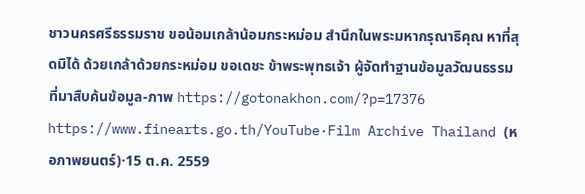ชาวนครศรีธรรมราช ขอน้อมเกล้าน้อมกระหม่อม สำนึกในพระมหากรุณาธิคุณ หาที่สุดมิได้ ด้วยเกล้าด้วยกระหม่อม ขอเดชะ ข้าพระพุทธเจ้า ผู้จัดทำฐานข้อมูลวัฒนธรรม ที่มาสืบค้นข้อมูล-ภาพ https://gotonakhon.com/?p=17376 https://www.finearts.go.th/YouTube·Film Archive Thailand (หอภาพยนตร์)·15 ต.ค. 2559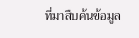ที่มาสืบค้นข้อมูล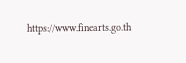https://www.finearts.go.th